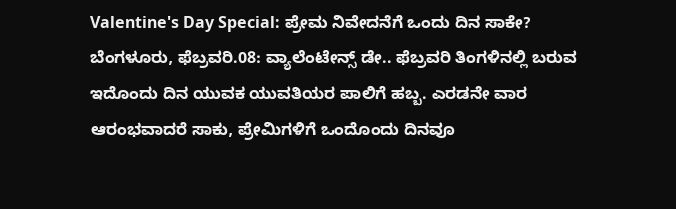Valentine's Day Special: ಪ್ರೇಮ ನಿವೇದನೆಗೆ ಒಂದು ದಿನ ಸಾಕೇ?
ಬೆಂಗಳೂರು, ಫೆಬ್ರವರಿ.08: ವ್ಯಾಲೆಂಟೇನ್ಸ್ ಡೇ.. ಫೆಬ್ರವರಿ ತಿಂಗಳಿನಲ್ಲಿ ಬರುವ ಇದೊಂದು ದಿನ ಯುವಕ ಯುವತಿಯರ ಪಾಲಿಗೆ ಹಬ್ಬ. ಎರಡನೇ ವಾರ ಆರಂಭವಾದರೆ ಸಾಕು, ಪ್ರೇಮಿಗಳಿಗೆ ಒಂದೊಂದು ದಿನವೂ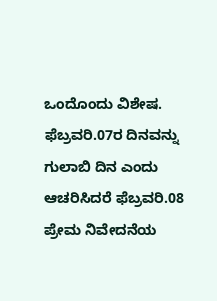ಒಂದೊಂದು ವಿಶೇಷ.
ಫೆಬ್ರವರಿ.07ರ ದಿನವನ್ನು ಗುಲಾಬಿ ದಿನ ಎಂದು ಆಚರಿಸಿದರೆ ಫೆಬ್ರವರಿ.08 ಪ್ರೇಮ ನಿವೇದನೆಯ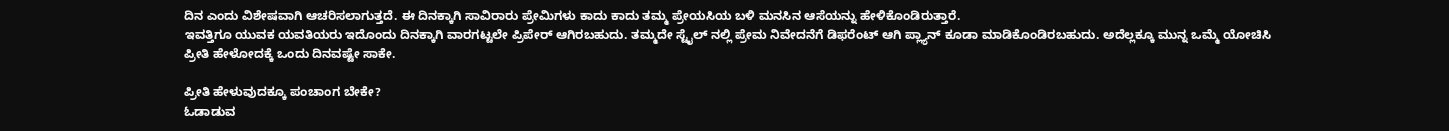ದಿನ ಎಂದು ವಿಶೇಷವಾಗಿ ಆಚರಿಸಲಾಗುತ್ತದೆ. ಈ ದಿನಕ್ಕಾಗಿ ಸಾವಿರಾರು ಪ್ರೇಮಿಗಳು ಕಾದು ಕಾದು ತಮ್ಮ ಪ್ರೇಯಸಿಯ ಬಳಿ ಮನಸಿನ ಆಸೆಯನ್ನು ಹೇಳಿಕೊಂಡಿರುತ್ತಾರೆ.
ಇವತ್ತಿಗೂ ಯುವಕ ಯವತಿಯರು ಇದೊಂದು ದಿನಕ್ಕಾಗಿ ವಾರಗಟ್ಟಲೇ ಪ್ರಿಪೇರ್ ಆಗಿರಬಹುದು. ತಮ್ಮದೇ ಸ್ಟೈಲ್ ನಲ್ಲಿ ಪ್ರೇಮ ನಿವೇದನೆಗೆ ಡಿಫರೆಂಟ್ ಆಗಿ ಪ್ಲ್ಯಾನ್ ಕೂಡಾ ಮಾಡಿಕೊಂಡಿರಬಹುದು. ಅದೆಲ್ಲಕ್ಕೂ ಮುನ್ನ ಒಮ್ಮೆ ಯೋಚಿಸಿ ಪ್ರೀತಿ ಹೇಳೋದಕ್ಕೆ ಒಂದು ದಿನವಷ್ಟೇ ಸಾಕೇ.

ಪ್ರೀತಿ ಹೇಳುವುದಕ್ಕೂ ಪಂಚಾಂಗ ಬೇಕೇ?
ಓಡಾಡುವ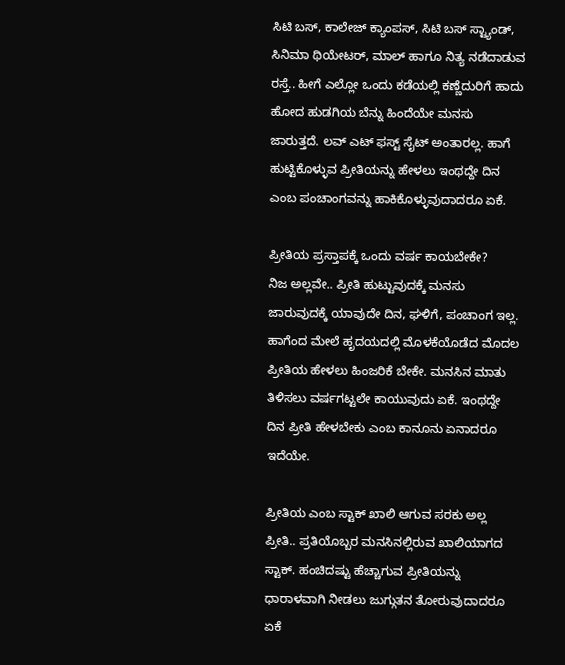ಸಿಟಿ ಬಸ್, ಕಾಲೇಜ್ ಕ್ಯಾಂಪಸ್, ಸಿಟಿ ಬಸ್ ಸ್ಟ್ಯಾಂಡ್, ಸಿನಿಮಾ ಥಿಯೇಟರ್, ಮಾಲ್ ಹಾಗೂ ನಿತ್ಯ ನಡೆದಾಡುವ ರಸ್ತೆ.. ಹೀಗೆ ಎಲ್ಲೋ ಒಂದು ಕಡೆಯಲ್ಲಿ ಕಣ್ಣೆದುರಿಗೆ ಹಾದು ಹೋದ ಹುಡಗಿಯ ಬೆನ್ನು ಹಿಂದೆಯೇ ಮನಸು ಜಾರುತ್ತದೆ. ಲವ್ ಎಟ್ ಫಸ್ಟ್ ಸೈಟ್ ಅಂತಾರಲ್ಲ. ಹಾಗೆ ಹುಟ್ಟಿಕೊಳ್ಳುವ ಪ್ರೀತಿಯನ್ನು ಹೇಳಲು ಇಂಥದ್ದೇ ದಿನ ಎಂಬ ಪಂಚಾಂಗವನ್ನು ಹಾಕಿಕೊಳ್ಳುವುದಾದರೂ ಏಕೆ.

ಪ್ರೀತಿಯ ಪ್ರಸ್ತಾಪಕ್ಕೆ ಒಂದು ವರ್ಷ ಕಾಯಬೇಕೇ?
ನಿಜ ಅಲ್ಲವೇ.. ಪ್ರೀತಿ ಹುಟ್ಟುವುದಕ್ಕೆ ಮನಸು ಜಾರುವುದಕ್ಕೆ ಯಾವುದೇ ದಿನ, ಘಳಿಗೆ, ಪಂಚಾಂಗ ಇಲ್ಲ. ಹಾಗೆಂದ ಮೇಲೆ ಹೃದಯದಲ್ಲಿ ಮೊಳಕೆಯೊಡೆದ ಮೊದಲ ಪ್ರೀತಿಯ ಹೇಳಲು ಹಿಂಜರಿಕೆ ಬೇಕೇ. ಮನಸಿನ ಮಾತು ತಿಳಿಸಲು ವರ್ಷಗಟ್ಟಲೇ ಕಾಯುವುದು ಏಕೆ. ಇಂಥದ್ದೇ ದಿನ ಪ್ರೀತಿ ಹೇಳಬೇಕು ಎಂಬ ಕಾನೂನು ಏನಾದರೂ ಇದೆಯೇ.

ಪ್ರೀತಿಯ ಎಂಬ ಸ್ಟಾಕ್ ಖಾಲಿ ಆಗುವ ಸರಕು ಅಲ್ಲ
ಪ್ರೀತಿ.. ಪ್ರತಿಯೊಬ್ಬರ ಮನಸಿನಲ್ಲಿರುವ ಖಾಲಿಯಾಗದ ಸ್ಟಾಕ್. ಹಂಚಿದಷ್ಟು ಹೆಚ್ಚಾಗುವ ಪ್ರೀತಿಯನ್ನು ಧಾರಾಳವಾಗಿ ನೀಡಲು ಜುಗ್ಗುತನ ತೋರುವುದಾದರೂ ಏಕೆ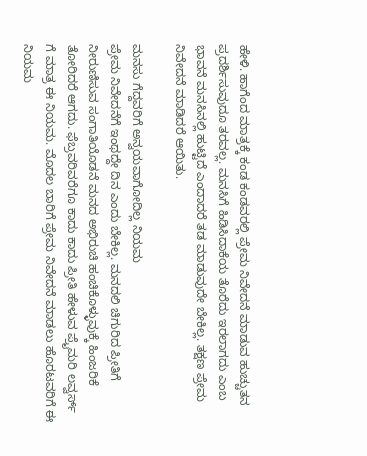ಹೇಳಿ. ಹಾಗೆಂದ ಮಾತ್ರಕ್ಕೆ ಕಂಡ ಕಂಡವರಲ್ಲಿ ಪ್ರೇಮ ನಿವೇದನೆ ಮಾಡುವ ಹುಚ್ಚುತನ ಪ್ರದರ್ಶಿಸುವುದೂ ತರವಲ್ಲ. ಮನಸಿಗೆ ಹಿಡಿಸಿದಾಕೆಯ ತೊರೆದು ಇರಲಾಗದು ಎಂಬ ಭಾವನೆ ಮನಸಿನಲ್ಲಿ ಹುಟ್ಟಿದೆ ಎಂದಾದರೆ ತಡ ಮಾಡುವುದೇ ಬೇಕಿಲ್ಲ. ತಕ್ಷಣ ಪ್ರೇಮ ನಿವೇದನೆ ಮಾಡಿದರೆ ಆಯಿತು.

ಮನಸು ಗೆದ್ದವರಿಗೆ ಅನ್ವಯವಾಗೋದಿಲ್ಲ ನಿಯಮ
ಪ್ರೇಮ ನಿವೇದನೆಗೆ ಇಂಥದ್ದೇ ದಿನ ಎಂದು ಬೇಕಿಲ್ಲ. ಮನದಲಿ ಚಿಗುರಿದ ಪ್ರೀತಿಗೆ ನೀರುಣಿಸುವ ಸಂಗಾತಿಯೊಡನೆ ಮನದ ಅಭಿರುಚಿ ಹಂಚಿಕೊಳ್ಳುವುಕ್ಕೆ ಹಿಂಜರಿಕೆ ತೋರಿದರೆ ಆಗದು. ಫೆಬ್ರವರಿವರೆಗೂ ಕಾದು ಕಾದು ಪ್ರೀತಿ ಹೇಳುವ ಪ್ರೈಮರಿ ಲವ್ವರ್ಸ್ ಗೆ ಮಾತ್ರ ಈ ನಿಯಮ. ಮೊದಲ ಬಾರಿಗೆ ಪ್ರೇಮ ನಿವೇದನೆ ಮಾಡಲು ಹೊರಟವರಿಗೆ ಈ ನಿಯಮ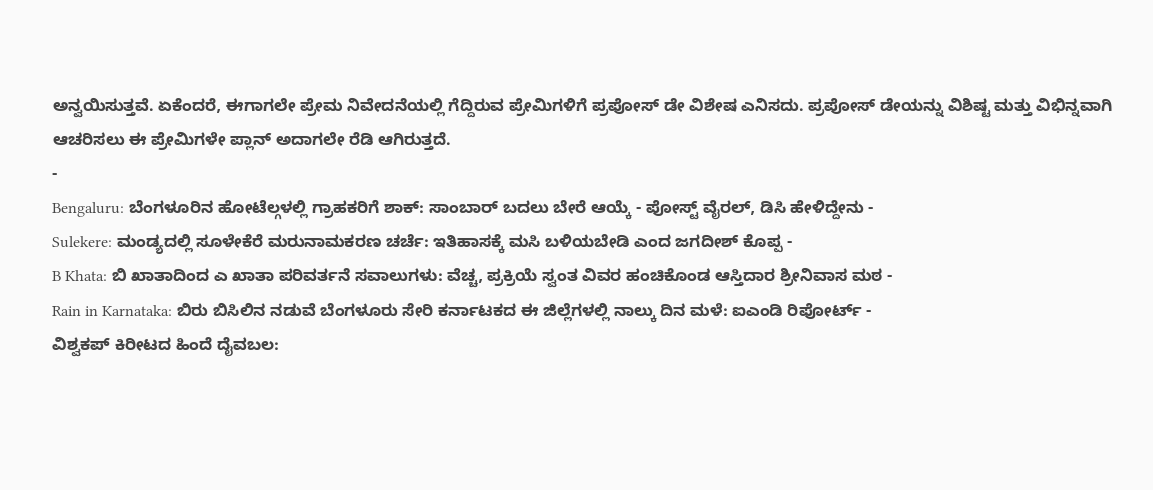ಅನ್ವಯಿಸುತ್ತವೆ. ಏಕೆಂದರೆ, ಈಗಾಗಲೇ ಪ್ರೇಮ ನಿವೇದನೆಯಲ್ಲಿ ಗೆದ್ದಿರುವ ಪ್ರೇಮಿಗಳಿಗೆ ಪ್ರಪೋಸ್ ಡೇ ವಿಶೇಷ ಎನಿಸದು. ಪ್ರಪೋಸ್ ಡೇಯನ್ನು ವಿಶಿಷ್ಟ ಮತ್ತು ವಿಭಿನ್ನವಾಗಿ ಆಚರಿಸಲು ಈ ಪ್ರೇಮಿಗಳೇ ಪ್ಲಾನ್ ಅದಾಗಲೇ ರೆಡಿ ಆಗಿರುತ್ತದೆ.
-
Bengaluru: ಬೆಂಗಳೂರಿನ ಹೋಟೆಲ್ಗಳಲ್ಲಿ ಗ್ರಾಹಕರಿಗೆ ಶಾಕ್: ಸಾಂಬಾರ್ ಬದಲು ಬೇರೆ ಆಯ್ಕೆ - ಪೋಸ್ಟ್ ವೈರಲ್, ಡಿಸಿ ಹೇಳಿದ್ದೇನು -
Sulekere: ಮಂಡ್ಯದಲ್ಲಿ ಸೂಳೇಕೆರೆ ಮರುನಾಮಕರಣ ಚರ್ಚೆ: ಇತಿಹಾಸಕ್ಕೆ ಮಸಿ ಬಳಿಯಬೇಡಿ ಎಂದ ಜಗದೀಶ್ ಕೊಪ್ಪ -
B Khata: ಬಿ ಖಾತಾದಿಂದ ಎ ಖಾತಾ ಪರಿವರ್ತನೆ ಸವಾಲುಗಳು: ವೆಚ್ಚ, ಪ್ರಕ್ರಿಯೆ ಸ್ವಂತ ವಿವರ ಹಂಚಿಕೊಂಡ ಆಸ್ತಿದಾರ ಶ್ರೀನಿವಾಸ ಮಠ -
Rain in Karnataka: ಬಿರು ಬಿಸಿಲಿನ ನಡುವೆ ಬೆಂಗಳೂರು ಸೇರಿ ಕರ್ನಾಟಕದ ಈ ಜಿಲ್ಲೆಗಳಲ್ಲಿ ನಾಲ್ಕು ದಿನ ಮಳೆ: ಐಎಂಡಿ ರಿಪೋರ್ಟ್ -
ವಿಶ್ವಕಪ್ ಕಿರೀಟದ ಹಿಂದೆ ದೈವಬಲ: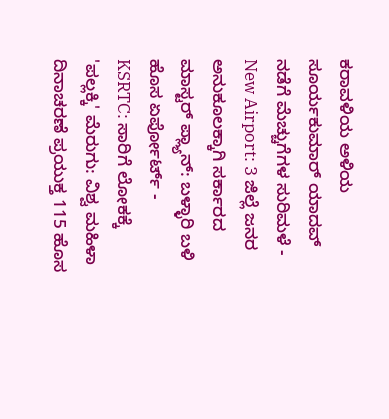ಕರಾವಳಿಯ ಅಳಿಯ ಸೂರ್ಯಕುಮಾರ್ ಯಾದವ್ ನಡೆಗೆ ಮೆಚ್ಚುಗೆಗಳ ಸುರಿಮಳೆ -
New Airport: 3 ಜಿಲ್ಲೆ ಜನರ ಅನುಕೂಲಕ್ಕಾಗಿ ಸರ್ಕಾರದ ಮಾಸ್ಟರ್ ಪ್ಲ್ಯಾನ್: ಬಳ್ಳಾರಿ ಬಳಿ ಹೊಸ ಏರ್ಪೋರ್ಟ್ -
KSRTC: ಸಾರಿಗೆ ಲೋಕಕ್ಕೆ 'ಪಲ್ಲಕ್ಕಿ' ಮೆರುಗು: ವಿಶ್ವ ಮಹಿಳಾ ದಿನಾಚರಣೆ ಪ್ರಯುಕ್ತ 115 ಹೊಸ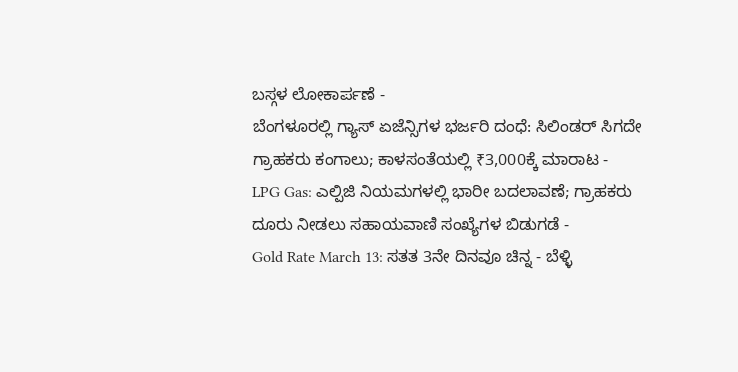ಬಸ್ಗಳ ಲೋಕಾರ್ಪಣೆ -
ಬೆಂಗಳೂರಲ್ಲಿ ಗ್ಯಾಸ್ ಏಜೆನ್ಸಿಗಳ ಭರ್ಜರಿ ದಂಧೆ: ಸಿಲಿಂಡರ್ ಸಿಗದೇ ಗ್ರಾಹಕರು ಕಂಗಾಲು; ಕಾಳಸಂತೆಯಲ್ಲಿ ₹3,000ಕ್ಕೆ ಮಾರಾಟ -
LPG Gas: ಎಲ್ಪಿಜಿ ನಿಯಮಗಳಲ್ಲಿ ಭಾರೀ ಬದಲಾವಣೆ; ಗ್ರಾಹಕರು ದೂರು ನೀಡಲು ಸಹಾಯವಾಣಿ ಸಂಖ್ಯೆಗಳ ಬಿಡುಗಡೆ -
Gold Rate March 13: ಸತತ 3ನೇ ದಿನವೂ ಚಿನ್ನ - ಬೆಳ್ಳಿ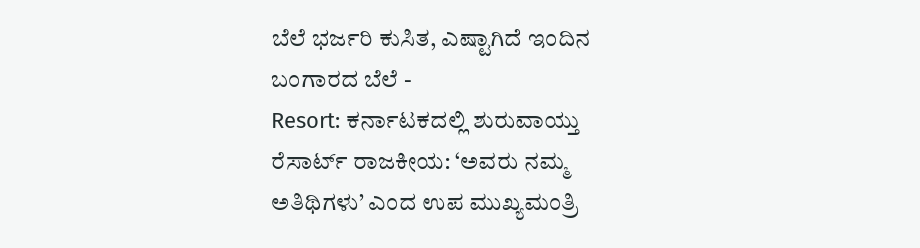ಬೆಲೆ ಭರ್ಜರಿ ಕುಸಿತ, ಎಷ್ಟಾಗಿದೆ ಇಂದಿನ ಬಂಗಾರದ ಬೆಲೆ -
Resort: ಕರ್ನಾಟಕದಲ್ಲಿ ಶುರುವಾಯ್ತು ರೆಸಾರ್ಟ್ ರಾಜಕೀಯ: ‘ಅವರು ನಮ್ಮ ಅತಿಥಿಗಳು’ ಎಂದ ಉಪ ಮುಖ್ಯಮಂತ್ರಿ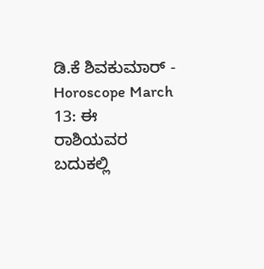ಡಿ.ಕೆ ಶಿವಕುಮಾರ್ -
Horoscope March 13: ಈ ರಾಶಿಯವರ ಬದುಕಲ್ಲಿ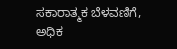ಸಕಾರಾತ್ಮಕ ಬೆಳವಣಿಗೆ, ಅಧಿಕ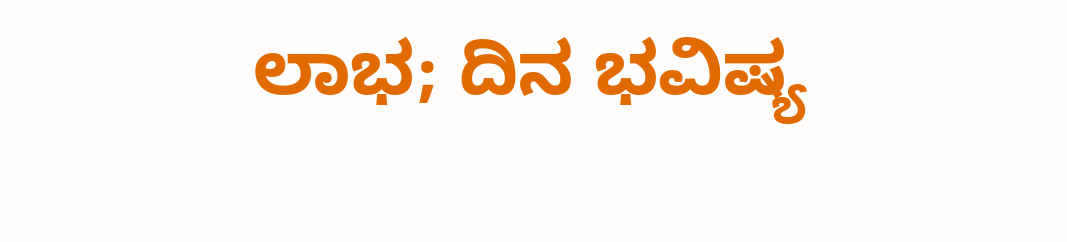ಲಾಭ; ದಿನ ಭವಿಷ್ಯ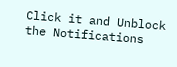Click it and Unblock the Notifications